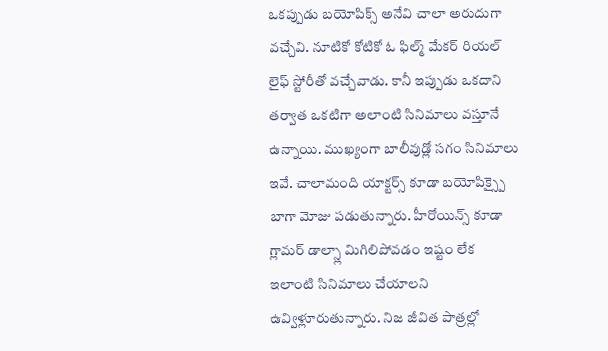ఒకప్పుడు బయోపిక్స్ అనేవి చాలా అరుదుగా వచ్చేవి. నూటికో కోటికో ఓ ఫిల్మ్ మేకర్ రియల్ లైఫ్ స్టోరీతో వచ్చేవాడు. కానీ ఇప్పుడు ఒకదాని తర్వాత ఒకటిగా అలాంటి సినిమాలు వస్తూనే ఉన్నాయి. ముఖ్యంగా బాలీవుడ్లో సగం సినిమాలు ఇవే. చాలామంది యాక్టర్స్ కూడా బయోపిక్స్పై బాగా మోజు పడుతున్నారు. హీరోయిన్స్ కూడా గ్లామర్ డాల్స్లా మిగిలిపోవడం ఇష్టం లేక ఇలాంటి సినిమాలు చేయాలని ఉవ్విళ్లూరుతున్నారు. నిజ జీవిత పాత్రల్లో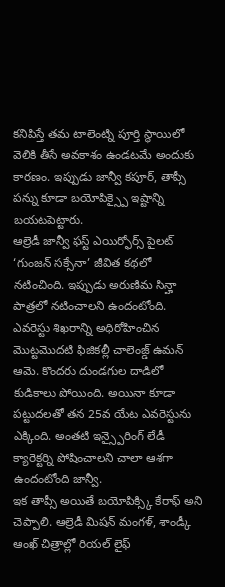కనిపిస్తే తమ టాలెంట్ని పూర్తి స్థాయిలో వెలికి తీసే అవకాశం ఉండటమే అందుకు కారణం. ఇప్పుడు జాన్వీ కపూర్, తాప్సీ పన్ను కూడా బయోపిక్స్పై ఇష్టాన్ని బయటపెట్టారు.
ఆల్రెడీ జాన్వీ ఫస్ట్ ఎయిర్ఫోర్స్ పైలట్ ‘గుంజన్ సక్సేనా’ జీవిత కథలో నటించింది. ఇప్పుడు అరుణిమ సిన్హా పాత్రలో నటించాలని ఉందంటోంది. ఎవరెస్టు శిఖరాన్ని అధిరోహించిన మొట్టమొదటి ఫిజికల్లీ చాలెంజ్డ్ ఉమన్ ఆమె. కొందరు దుండగుల దాడిలో కుడికాలు పోయింది. అయినా కూడా పట్టుదలతో తన 25వ యేట ఎవరెస్టును ఎక్కింది. అంతటి ఇన్స్పైరింగ్ లేడీ క్యారెక్టర్ని పోషించాలని చాలా ఆశగా ఉందంటోంది జాన్వీ.
ఇక తాప్సీ అయితే బయోపిక్స్కి కేరాఫ్ అని చెప్పాలి. ఆల్రెడీ మిషన్ మంగళ్, శాండ్కీ ఆంఖ్ చిత్రాల్లో రియల్ లైఫ్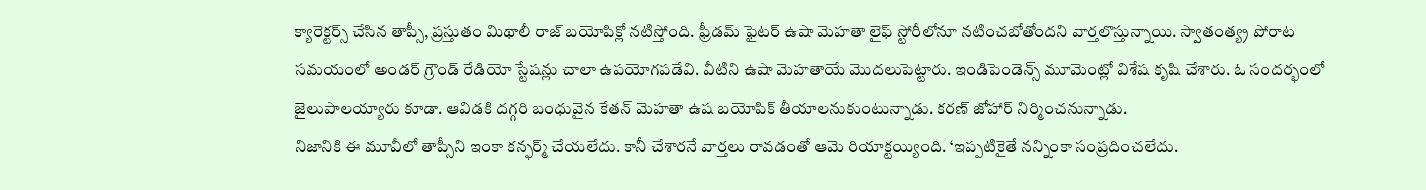క్యారెక్టర్స్ చేసిన తాప్సీ, ప్రస్తుతం మిథాలీ రాజ్ బయోపిక్లో నటిస్తోంది. ఫ్రీడమ్ ఫైటర్ ఉషా మెహతా లైఫ్ స్టోరీలోనూ నటించబోతోందని వార్తలొస్తున్నాయి. స్వాతంత్య్ర పోరాట సమయంలో అండర్ గ్రౌండ్ రేడియో స్టేషన్లు చాలా ఉపయోగపడేవి. వీటిని ఉషా మెహతాయే మొదలుపెట్టారు. ఇండిపెండెన్స్ మూమెంట్లో విశేష కృషి చేశారు. ఓ సందర్భంలో జైలుపాలయ్యారు కూడా. ఆవిడకి దగ్గరి బంధువైన కేతన్ మెహతా ఉష బయోపిక్ తీయాలనుకుంటున్నాడు. కరణ్ జోహార్ నిర్మించనున్నాడు.
నిజానికి ఈ మూవీలో తాప్సీని ఇంకా కన్ఫర్మ్ చేయలేదు. కానీ చేశారనే వార్తలు రావడంతో ఆమె రియాక్టయ్యింది. ‘ఇప్పటికైతే నన్నింకా సంప్రదించలేదు.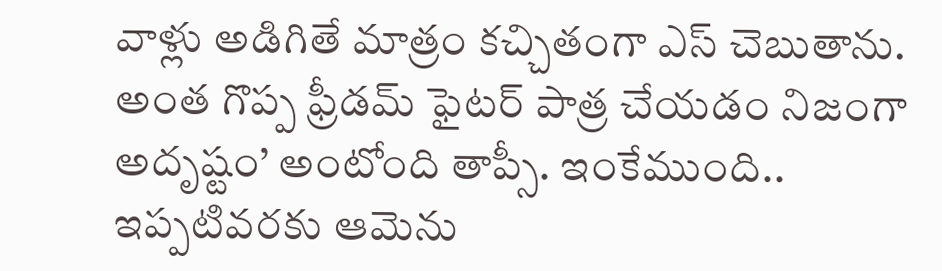వాళ్లు అడిగితే మాత్రం కచ్చితంగా ఎస్ చెబుతాను. అంత గొప్ప ఫ్రీడమ్ ఫైటర్ పాత్ర చేయడం నిజంగా అదృష్టం’ అంటోంది తాప్సీ. ఇంకేముంది.. ఇప్పటివరకు ఆమెను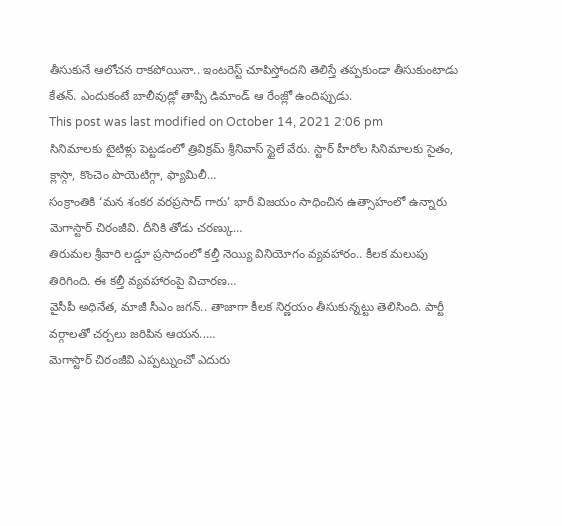తీసుకునే ఆలోచన రాకపోయినా.. ఇంటరెస్ట్ చూపిస్తోందని తెలిస్తే తప్పకుండా తీసుకుంటాడు కేతన్. ఎందుకంటే బాలీవుడ్లో తాప్సీ డిమాండ్ ఆ రేంజ్లో ఉందిప్పుడు.
This post was last modified on October 14, 2021 2:06 pm
సినిమాలకు టైటిళ్లు పెట్టడంలో త్రివిక్రమ్ శ్రీనివాస్ స్టైలే వేరు. స్టార్ హీరోల సినిమాలకు సైతం, క్లాస్గా, కొంచెం పొయెటిగ్గా, ఫ్యామిలీ…
సంక్రాంతికి ‘మన శంకర వరప్రసాద్ గారు’ భారీ విజయం సాధించిన ఉత్సాహంలో ఉన్నారు మెగాస్టార్ చిరంజీవి. దీనికి తోడు చరణ్కు…
తిరుమల శ్రీవారి లడ్డూ ప్రసాదంలో కల్తీ నెయ్యి వినియోగం వ్యవహారం.. కీలక మలుపు తిరిగింది. ఈ కల్తీ వ్యవహారంపై విచారణ…
వైసీపీ అధినేత, మాజీ సీఎం జగన్.. తాజాగా కీలక నిర్ణయం తీసుకున్నట్టు తెలిసింది. పార్టీ వర్గాలతో చర్చలు జరిపిన ఆయన..…
మెగాస్టార్ చిరంజీవి ఎప్పట్నుంచో ఎదురు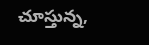చూస్తున్న,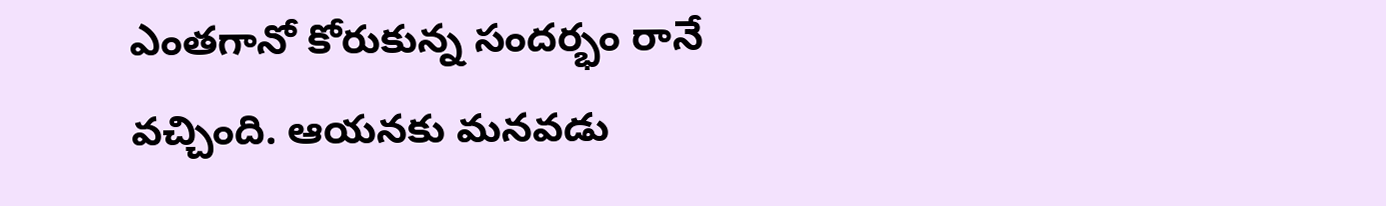ఎంతగానో కోరుకున్న సందర్భం రానే వచ్చింది. ఆయనకు మనవడు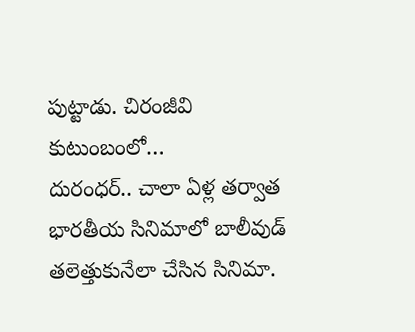పుట్టాడు. చిరంజీవి కుటుంబంలో…
దురంధర్.. చాలా ఏళ్ల తర్వాత భారతీయ సినిమాలో బాలీవుడ్ తలెత్తుకునేలా చేసిన సినిమా.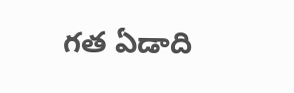గత ఏడాది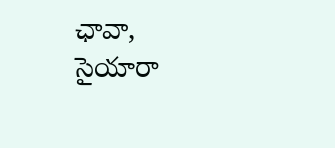ఛావా, సైయారా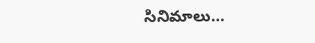సినిమాలు…